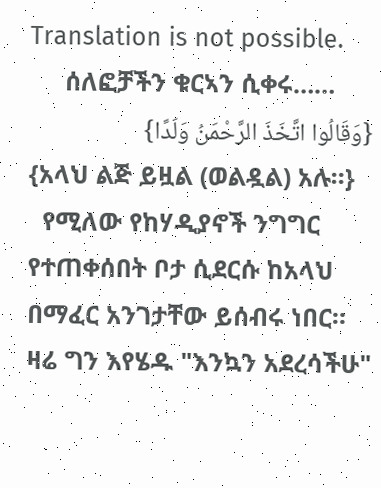Translation is not possible.
     ሰለፎቻችን ቁርኣን ሲቀሩ……
{وَقَالُوا اتَّخَذَ الرَّحْمَنُ وَلَدًا}
{አላህ ልጅ ይዟል (ወልዷል) አሉ።}
  የሚለው የከሃዲያኖች ንግግር የተጠቀሰበት ቦታ ሲደርሱ ከአላህ በማፈር አንገታቸው ይሰብሩ ነበር።
ዛሬ ግን እየሄዱ "እንኳን አደረሳችሁ"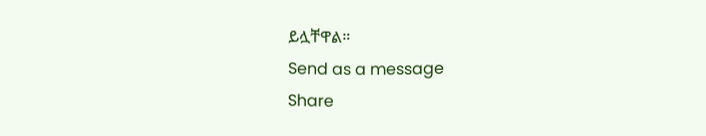ይሏቸዋል።
Send as a message
Share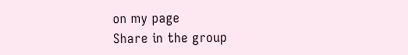on my page
Share in the group